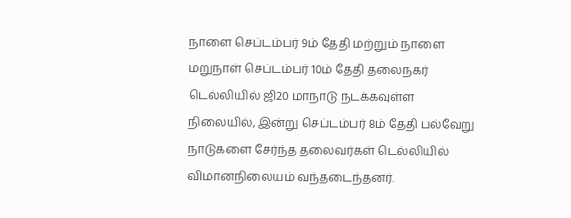நாளை செப்டம்பர் 9ம் தேதி மற்றும் நாளை மறுநாள் செப்டம்பர் 10ம் தேதி தலைநகர் டெல்லியில் ஜி20 மாநாடு நடக்கவுள்ள நிலையில், இன்று செப்டம்பர் 8ம் தேதி பல்வேறு நாடுகளை சேர்ந்த தலைவர்கள் டெல்லியில் விமானநிலையம் வந்தடைந்தனர்.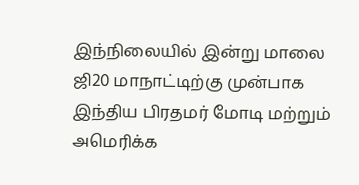இந்நிலையில் இன்று மாலை ஜி20 மாநாட்டிற்கு முன்பாக இந்திய பிரதமர் மோடி மற்றும் அமெரிக்க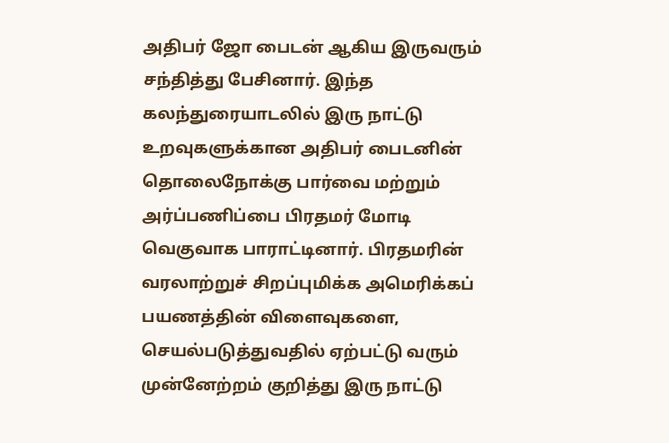அதிபர் ஜோ பைடன் ஆகிய இருவரும் சந்தித்து பேசினார். இந்த கலந்துரையாடலில் இரு நாட்டு உறவுகளுக்கான அதிபர் பைடனின் தொலைநோக்கு பார்வை மற்றும் அர்ப்பணிப்பை பிரதமர் மோடி வெகுவாக பாராட்டினார். பிரதமரின் வரலாற்றுச் சிறப்புமிக்க அமெரிக்கப் பயணத்தின் விளைவுகளை, செயல்படுத்துவதில் ஏற்பட்டு வரும் முன்னேற்றம் குறித்து இரு நாட்டு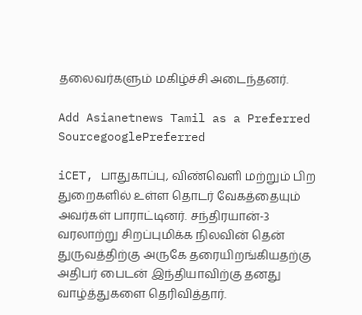தலைவர்களும் மகிழ்ச்சி அடைந்தனர்.

Add Asianetnews Tamil as a Preferred SourcegooglePreferred

iCET, பாதுகாப்பு, விண்வெளி மற்றும் பிற துறைகளில் உள்ள தொடர் வேகத்தையும் அவர்கள் பாராட்டினர். சந்திரயான்-3 வரலாற்று சிறப்புமிக்க நிலவின் தென் துருவத்திற்கு அருகே தரையிறங்கியதற்கு அதிபர் பைடன் இந்தியாவிற்கு தனது வாழ்த்துகளை தெரிவித்தார்.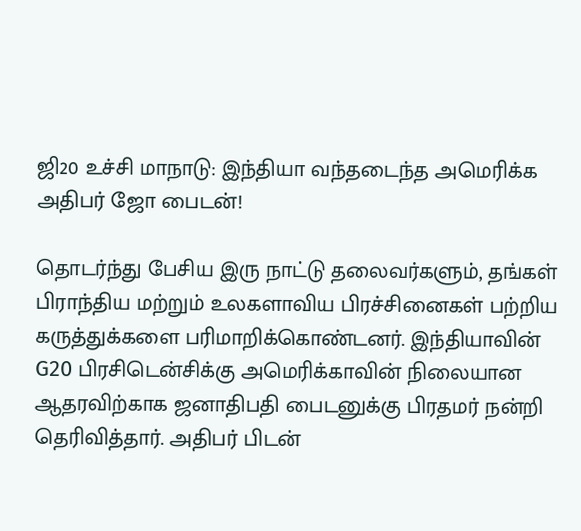ஜி20 உச்சி மாநாடு: இந்தியா வந்தடைந்த அமெரிக்க அதிபர் ஜோ பைடன்!

தொடர்ந்து பேசிய இரு நாட்டு தலைவர்களும், தங்கள் பிராந்திய மற்றும் உலகளாவிய பிரச்சினைகள் பற்றிய கருத்துக்களை பரிமாறிக்கொண்டனர். இந்தியாவின் G20 பிரசிடென்சிக்கு அமெரிக்காவின் நிலையான ஆதரவிற்காக ஜனாதிபதி பைடனுக்கு பிரதமர் நன்றி தெரிவித்தார். அதிபர் பிடன்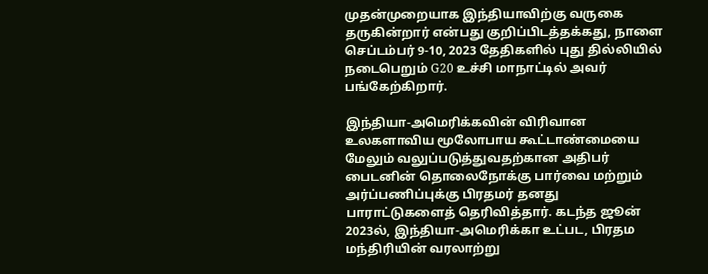முதன்முறையாக இந்தியாவிற்கு வருகை தருகின்றார் என்பது குறிப்பிடத்தக்கது, நாளை செப்டம்பர் 9-10, 2023 தேதிகளில் புது தில்லியில் நடைபெறும் G20 உச்சி மாநாட்டில் அவர் பங்கேற்கிறார்.

இந்தியா-அமெரிக்கவின் விரிவான உலகளாவிய மூலோபாய கூட்டாண்மையை மேலும் வலுப்படுத்துவதற்கான அதிபர் பைடனின் தொலைநோக்கு பார்வை மற்றும் அர்ப்பணிப்புக்கு பிரதமர் தனது பாராட்டுகளைத் தெரிவித்தார். கடந்த ஜூன் 2023ல், இந்தியா-அமெரிக்கா உட்பட, பிரதம மந்திரியின் வரலாற்று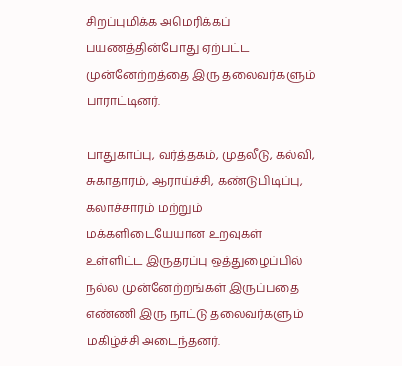சிறப்புமிக்க அமெரிக்கப் பயணத்தின்போது ஏற்பட்ட முன்னேற்றத்தை இரு தலைவர்களும் பாராட்டினர்.

பாதுகாப்பு, வர்த்தகம், முதலீடு, கல்வி, சுகாதாரம், ஆராய்ச்சி, கண்டுபிடிப்பு, கலாச்சாரம் மற்றும் மக்களிடையேயான உறவுகள் உள்ளிட்ட இருதரப்பு ஒத்துழைப்பில் நல்ல முன்னேற்றங்கள் இருப்பதை எண்ணி இரு நாட்டு தலைவர்களும் மகிழ்ச்சி அடைந்தனர்.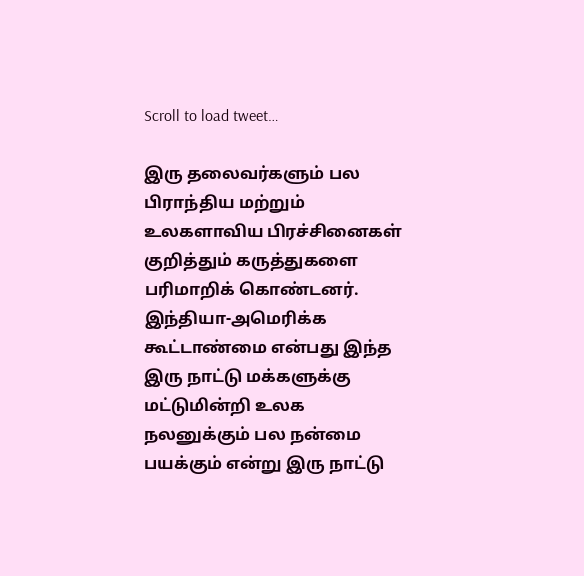Scroll to load tweet…

இரு தலைவர்களும் பல பிராந்திய மற்றும் உலகளாவிய பிரச்சினைகள் குறித்தும் கருத்துகளை பரிமாறிக் கொண்டனர். இந்தியா-அமெரிக்க கூட்டாண்மை என்பது இந்த இரு நாட்டு மக்களுக்கு மட்டுமின்றி உலக நலனுக்கும் பல நன்மை பயக்கும் என்று இரு நாட்டு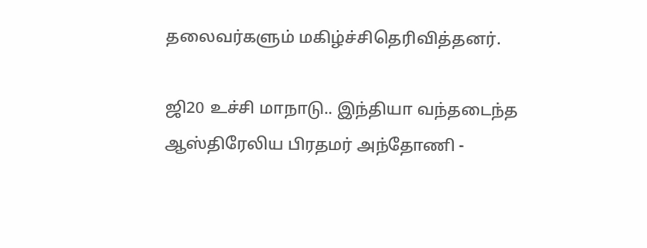தலைவர்களும் மகிழ்ச்சிதெரிவித்தனர்.

ஜி20 உச்சி மாநாடு.. இந்தியா வந்தடைந்த ஆஸ்திரேலிய பிரதமர் அந்தோணி -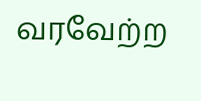வரவேற்ற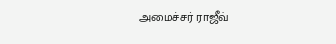அமைச்சர் ராஜீவ்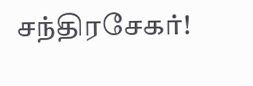சந்திரசேகர்!